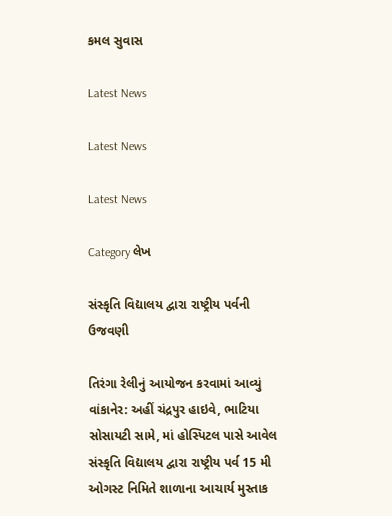કમલ સુવાસ

Latest News

Latest News

Latest News

Category લેખ

સંસ્કૃતિ વિદ્યાલય દ્વારા રાષ્ટ્રીય પર્વની ઉજવણી

તિરંગા રેલીનું આયોજન કરવામાં આવ્યું વાંકાનેર: અહીં ચંદ્રપુર હાઇવે, ભાટિયા સોસાયટી સામે, માં હોસ્પિટલ પાસે આવેલ સંસ્કૃતિ વિદ્યાલય દ્વારા રાષ્ટ્રીય પર્વ 15 મી ઓગસ્ટ નિમિતે શાળાના આચાર્ય મુસ્તાક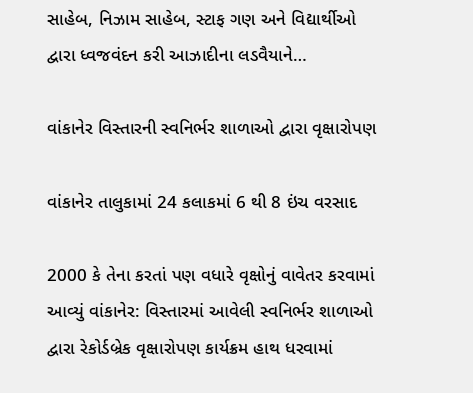સાહેબ, નિઝામ સાહેબ, સ્ટાફ ગણ અને વિદ્યાર્થીઓ દ્વારા ધ્વજવંદન કરી આઝાદીના લડવૈયાને…

વાંકાનેર વિસ્તારની સ્વનિર્ભર શાળાઓ દ્વારા વૃક્ષારોપણ

વાંકાનેર તાલુકામાં 24 કલાકમાં 6 થી 8 ઇંચ વરસાદ

2000 કે તેના કરતાં પણ વધારે વૃક્ષોનું વાવેતર કરવામાં આવ્યું વાંકાનેર: વિસ્તારમાં આવેલી સ્વનિર્ભર શાળાઓ દ્વારા રેકોર્ડબ્રેક વૃક્ષારોપણ કાર્યક્રમ હાથ ધરવામાં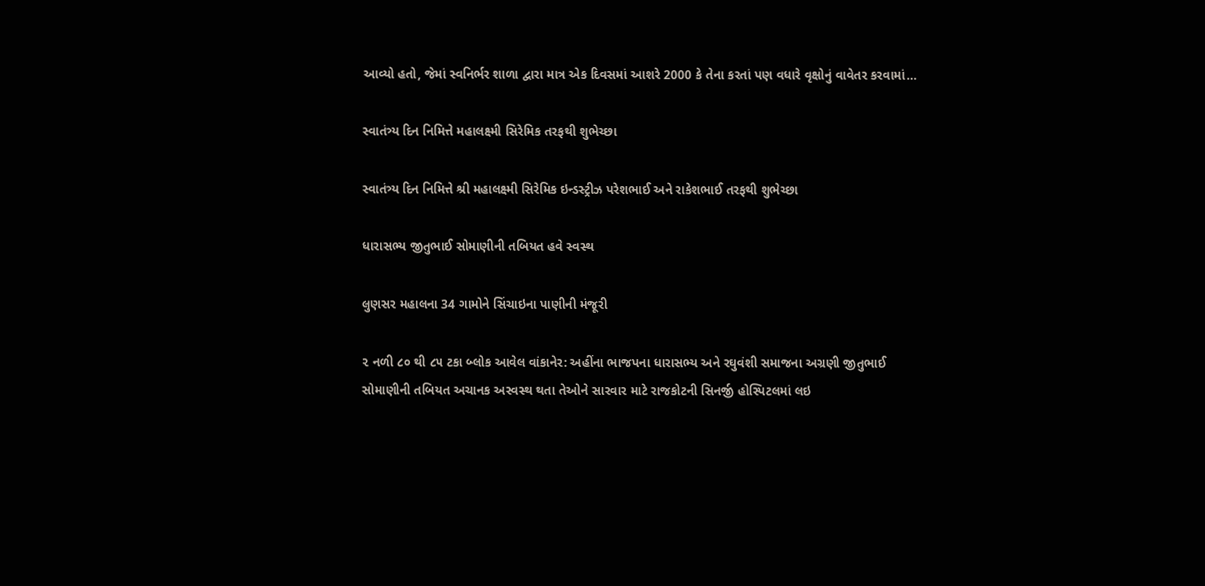આવ્યો હતો, જેમાં સ્વનિર્ભર શાળા દ્વારા માત્ર એક દિવસમાં આશરે 2000 કે તેના કરતાં પણ વધારે વૃક્ષોનું વાવેતર કરવામાં…

સ્વાતંત્ર્ય દિન નિમિત્તે મહાલક્ષ્મી સિરેમિક તરફથી શુભેચ્છા

સ્વાતંત્ર્ય દિન નિમિત્તે શ્રી મહાલક્ષ્મી સિરેમિક ઇન્ડસ્ટ્રીઝ પરેશભાઈ અને રાકેશભાઈ તરફથી શુભેચ્છા

ધારાસભ્ય જીતુભાઈ સોમાણીની તબિયત હવે સ્વસ્થ

લુણસર મહાલના 34 ગામોને સિંચાઇના પાણીની મંજૂરી

૨ નળી ૮૦ થી ૮૫ ટકા બ્લોક આવેલ વાંકાનેર: અહીંના ભાજપના ધારાસભ્ય અને રઘુવંશી સમાજના અગ્રણી જીતુભાઈ સોમાણીની તબિયત અચાનક અસ્વસ્થ થતા તેઓને સારવાર માટે રાજકોટની સિનર્જી હોસ્પિટલમાં લઇ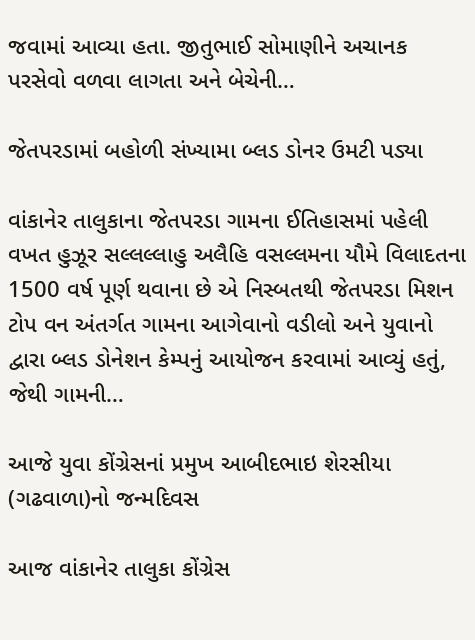જવામાં આવ્યા હતા. જીતુભાઈ સોમાણીને અચાનક પરસેવો વળવા લાગતા અને બેચેની…

જેતપરડામાં બહોળી સંખ્યામા બ્લડ ડોનર ઉમટી પડ્યા

વાંકાનેર તાલુકાના જેતપરડા ગામના ઈતિહાસમાં પહેલી વખત હુઝૂર સલ્લલ્લાહુ અલૈહિ વસલ્લમના યૌમે વિલાદતના 1500 વર્ષ પૂર્ણ થવાના છે એ નિસ્બતથી જેતપરડા મિશન ટોપ વન અંતર્ગત ગામના આગેવાનો વડીલો અને યુવાનો દ્વારા બ્લડ ડોનેશન કેમ્પનું આયોજન કરવામાં આવ્યું હતું, જેથી ગામની…

આજે યુવા કોંગ્રેસનાં પ્રમુખ આબીદભાઇ શેરસીયા (ગઢવાળા)નો જન્મદિવસ

આજ વાંકાનેર તાલુકા કોંગ્રેસ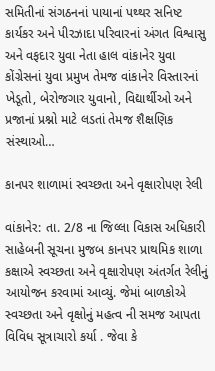સમિતીનાં સંગઠનનાં પાયાનાં પથ્થર સનિષ્ટ કાર્યકર અને પીરઝાદા પરિવારનાં અંગત વિશ્વાસુ અને વફદાર યુવા નેતા હાલ વાંકાનેર યુવા કોંગ્રેસનાં યુવા પ્રમુખ તેમજ વાંકાનેર વિસ્તારનાં ખેડૂતો, બેરોજગાર યુવાનો, વિદ્યાર્થીઓ અને પ્રજાનાં પ્રશ્નો માટે લડતાં તેમજ શૈક્ષણિક સંસ્થાઓ…

કાનપર શાળામાં સ્વચ્છતા અને વૃક્ષારોપણ રેલી

વાંકાનેર: તા. 2/8 ના જિલ્લા વિકાસ અધિકારી સાહેબની સૂચના મુજબ કાનપર પ્રાથમિક શાળા કક્ષાએ સ્વચ્છતા અને વૃક્ષારોપણ અંતર્ગત રેલીનું આયોજન કરવામાં આવ્યું. જેમાં બાળકોએ સ્વચ્છતા અને વૃક્ષોનું મહત્વ ની સમજ આપતા વિવિધ સૂત્રાચારો કર્યા . જેવા કે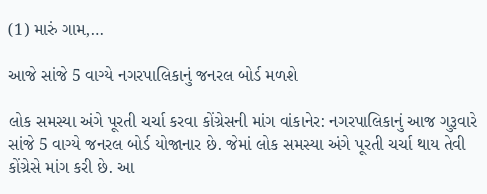(1) મારું ગામ,…

આજે સાંજે 5 વાગ્યે નગરપાલિકાનું જનરલ બોર્ડ મળશે

લોક સમસ્યા અંગે પૂરતી ચર્ચા કરવા કોંગ્રેસની માંગ વાંકાનેર: નગરપાલિકાનું આજ ગુરૂવારે સાંજે 5 વાગ્યે જનરલ બોર્ડ યોજાનાર છે. જેમાં લોક સમસ્યા અંગે પૂરતી ચર્ચા થાય તેવી કોંગ્રેસે માંગ કરી છે. આ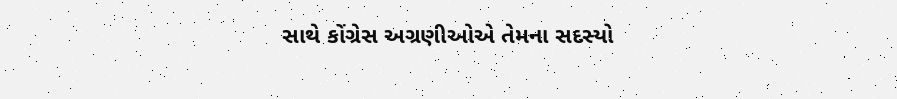સાથે કોંગ્રેસ અગ્રણીઓએ તેમના સદસ્યો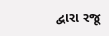દ્વારા રજૂ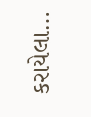કરાયેલા…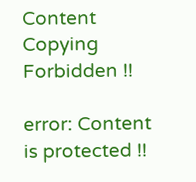Content Copying Forbidden !!

error: Content is protected !!